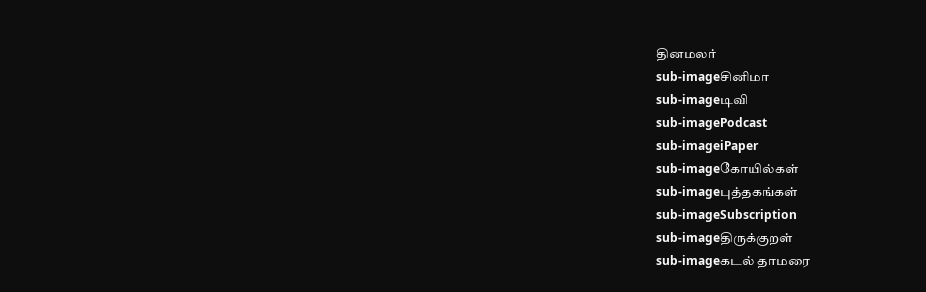தினமலர்
sub-imageசினிமா
sub-imageடிவி
sub-imagePodcast
sub-imageiPaper
sub-imageகோயில்கள்
sub-imageபுத்தகங்கள்
sub-imageSubscription
sub-imageதிருக்குறள்
sub-imageகடல் தாமரை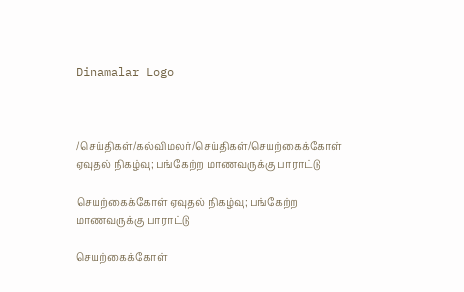Dinamalar Logo



/செய்திகள்/கல்விமலர்/செய்திகள்/செயற்கைக்கோள் ஏவுதல் நிகழ்வு; பங்கேற்ற மாணவருக்கு பாராட்டு

செயற்கைக்கோள் ஏவுதல் நிகழ்வு; பங்கேற்ற மாணவருக்கு பாராட்டு

செயற்கைக்கோள்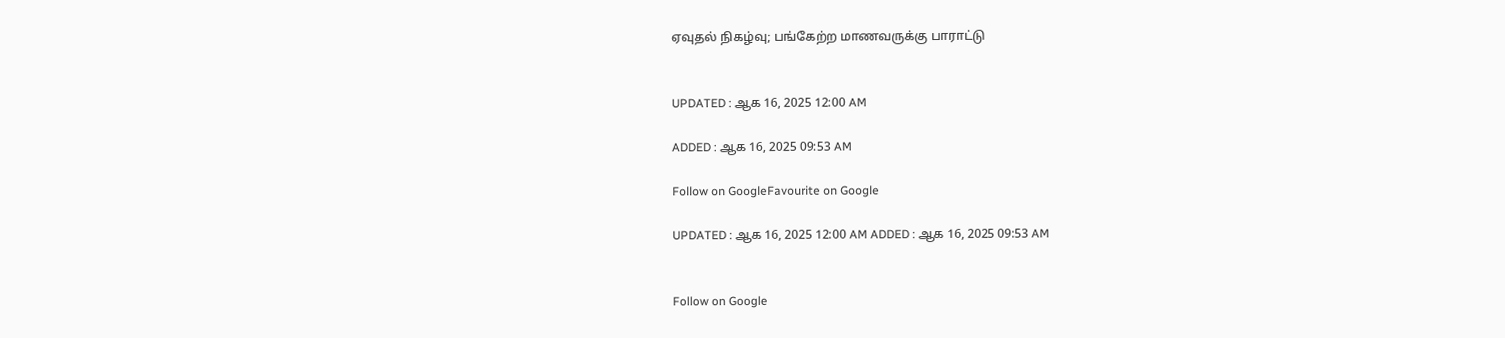ஏவுதல் நிகழ்வு; பங்கேற்ற மாணவருக்கு பாராட்டு


UPDATED : ஆக 16, 2025 12:00 AM

ADDED : ஆக 16, 2025 09:53 AM

Follow on GoogleFavourite on Google

UPDATED : ஆக 16, 2025 12:00 AM ADDED : ஆக 16, 2025 09:53 AM


Follow on Google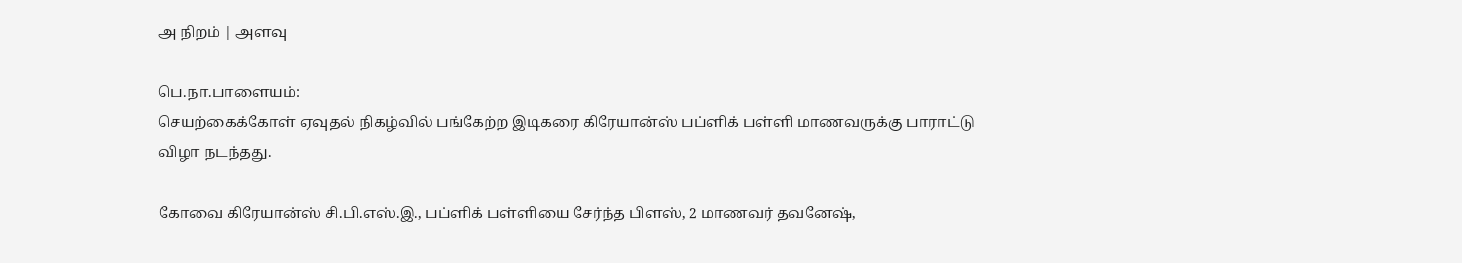அ நிறம் | அளவு

பெ.நா.பாளையம்:
செயற்கைக்கோள் ஏவுதல் நிகழ்வில் பங்கேற்ற இடிகரை கிரேயான்ஸ் பப்ளிக் பள்ளி மாணவருக்கு பாராட்டு விழா நடந்தது.

கோவை கிரேயான்ஸ் சி.பி.எஸ்.இ., பப்ளிக் பள்ளியை சேர்ந்த பிளஸ், 2 மாணவர் தவனேஷ்,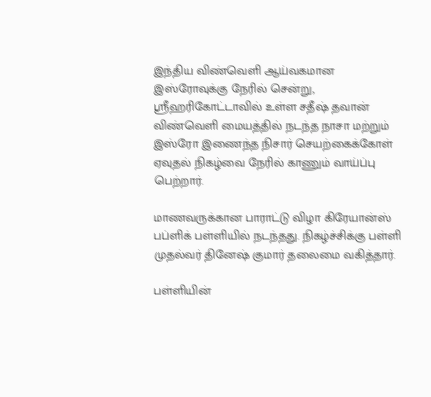இந்திய விண்வெளி ஆய்வகமான இஸ்ரோவுக்கு நேரில் சென்று, ஸ்ரீஹரிகோட்டாவில் உள்ள சதீஷ் தவான் விண்வெளி மையத்தில் நடந்த நாசா மற்றும் இஸ்ரோ இணைந்த நிசார் செயற்கைக்கோள் ஏவுதல் நிகழ்வை நேரில் காணும் வாய்ப்பு பெற்றார்.

மாணவருக்கான பாராட்டு விழா கிரேயான்ஸ் பப்ளிக் பள்ளியில் நடந்தது. நிகழ்ச்சிக்கு பள்ளி முதல்வர் தினேஷ் குமார் தலைமை வகித்தார்.

பள்ளியின்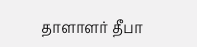தாளாளர் தீபா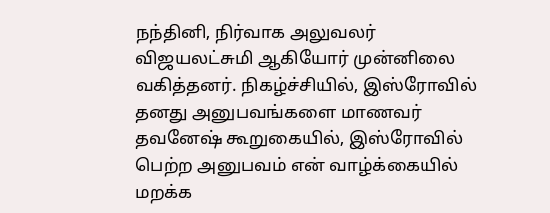நந்தினி, நிர்வாக அலுவலர் விஜயலட்சுமி ஆகியோர் முன்னிலை வகித்தனர். நிகழ்ச்சியில், இஸ்ரோவில் தனது அனுபவங்களை மாணவர் தவனேஷ் கூறுகையில், இஸ்ரோவில் பெற்ற அனுபவம் என் வாழ்க்கையில் மறக்க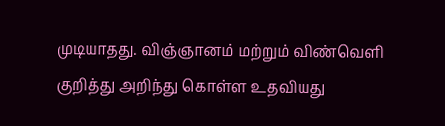முடியாதது. விஞ்ஞானம் மற்றும் விண்வெளி குறித்து அறிந்து கொள்ள உதவியது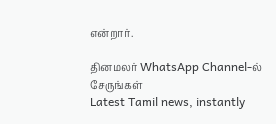என்றார்.

தினமலர் WhatsApp Channel-ல் சேருங்கள்
Latest Tamil news, instantly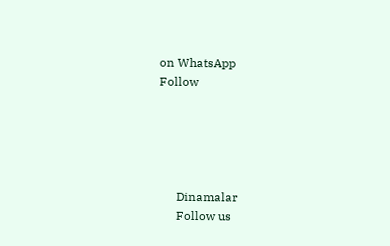on WhatsApp
Follow





      Dinamalar
      Follow us